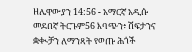ዘሌዋውያን 14:56 - አማርኛ አዲሱ መደበኛ ትርጉም56 እባጭን፥ ሽፍታንና ቋቊቻን ለማንጻት የወጡ ሕጎች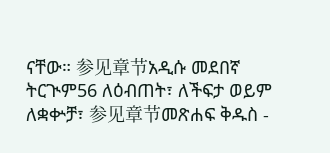ናቸው። 参见章节አዲሱ መደበኛ ትርጒም56 ለዕብጠት፣ ለችፍታ ወይም ለቋቍቻ፣ 参见章节መጽሐፍ ቅዱስ -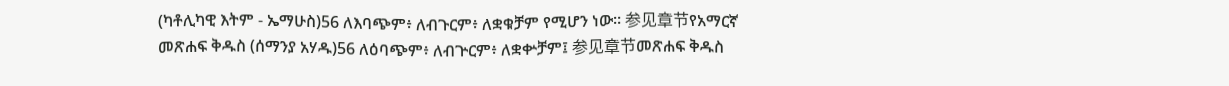(ካቶሊካዊ እትም - ኤማሁስ)56 ለእባጭም፥ ለብጉርም፥ ለቋቁቻም የሚሆን ነው። 参见章节የአማርኛ መጽሐፍ ቅዱስ (ሰማንያ አሃዱ)56 ለዕባጭም፥ ለብጕርም፥ ለቋቍቻም፤ 参见章节መጽሐፍ ቅዱስ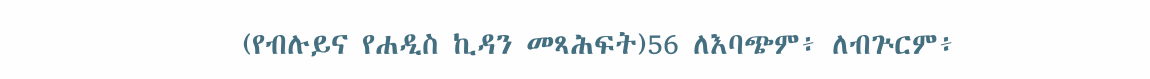(የብሉይና የሐዲስ ኪዳን መጻሕፍት)56 ለእባጭም፥ ለብጕርም፥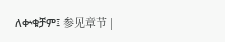ለቍቁቻም፤ 参见章节 |